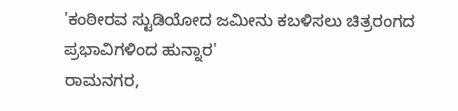'ಕಂಠೀರವ ಸ್ಟುಡಿಯೋದ ಜಮೀನು ಕಬಳಿಸಲು ಚಿತ್ರರಂಗದ ಪ್ರಭಾವಿಗಳಿಂದ ಹುನ್ನಾರ'
ರಾಮನಗರ,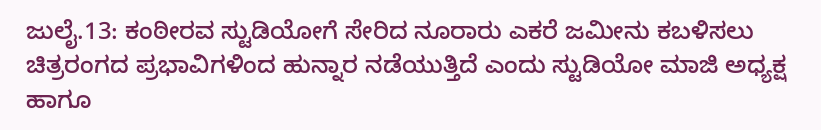ಜುಲೈ.13: ಕಂಠೀರವ ಸ್ಟುಡಿಯೋಗೆ ಸೇರಿದ ನೂರಾರು ಎಕರೆ ಜಮೀನು ಕಬಳಿಸಲು ಚಿತ್ರರಂಗದ ಪ್ರಭಾವಿಗಳಿಂದ ಹುನ್ನಾರ ನಡೆಯುತ್ತಿದೆ ಎಂದು ಸ್ಟುಡಿಯೋ ಮಾಜಿ ಅಧ್ಯಕ್ಷ ಹಾಗೂ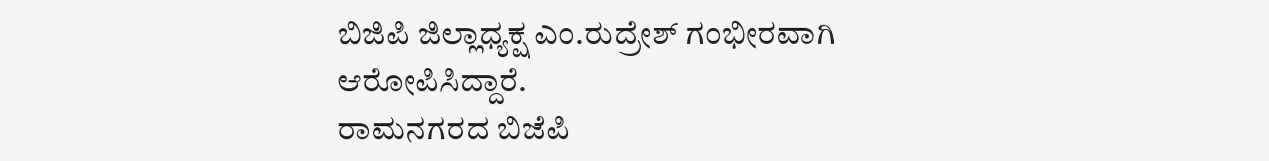ಬಿಜಿಪಿ ಜಿಲ್ಲಾಧ್ಯಕ್ಷ ಎಂ.ರುದ್ರೇಶ್ ಗಂಭೀರವಾಗಿ ಆರೋಪಿಸಿದ್ದಾರೆ.
ರಾಮನಗರದ ಬಿಜೆಪಿ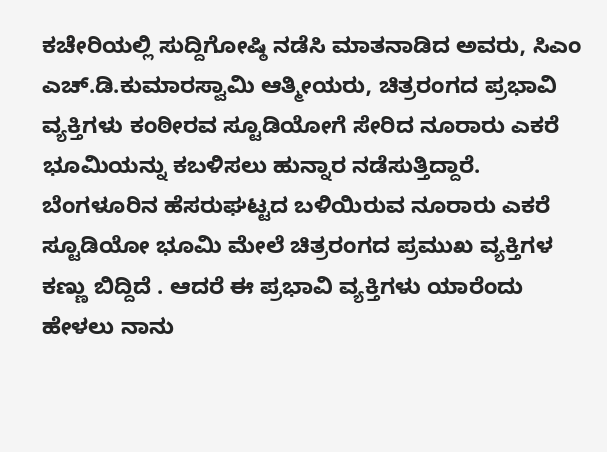ಕಚೇರಿಯಲ್ಲಿ ಸುದ್ದಿಗೋಷ್ಠಿ ನಡೆಸಿ ಮಾತನಾಡಿದ ಅವರು, ಸಿಎಂ ಎಚ್.ಡಿ.ಕುಮಾರಸ್ವಾಮಿ ಆತ್ಮೀಯರು, ಚಿತ್ರರಂಗದ ಪ್ರಭಾವಿ ವ್ಯಕ್ತಿಗಳು ಕಂಠೀರವ ಸ್ಟೂಡಿಯೋಗೆ ಸೇರಿದ ನೂರಾರು ಎಕರೆ ಭೂಮಿಯನ್ನು ಕಬಳಿಸಲು ಹುನ್ನಾರ ನಡೆಸುತ್ತಿದ್ದಾರೆ.
ಬೆಂಗಳೂರಿನ ಹೆಸರುಘಟ್ಟದ ಬಳಿಯಿರುವ ನೂರಾರು ಎಕರೆ ಸ್ಟೂಡಿಯೋ ಭೂಮಿ ಮೇಲೆ ಚಿತ್ರರಂಗದ ಪ್ರಮುಖ ವ್ಯಕ್ತಿಗಳ ಕಣ್ಣು ಬಿದ್ದಿದೆ . ಆದರೆ ಈ ಪ್ರಭಾವಿ ವ್ಯಕ್ತಿಗಳು ಯಾರೆಂದು ಹೇಳಲು ನಾನು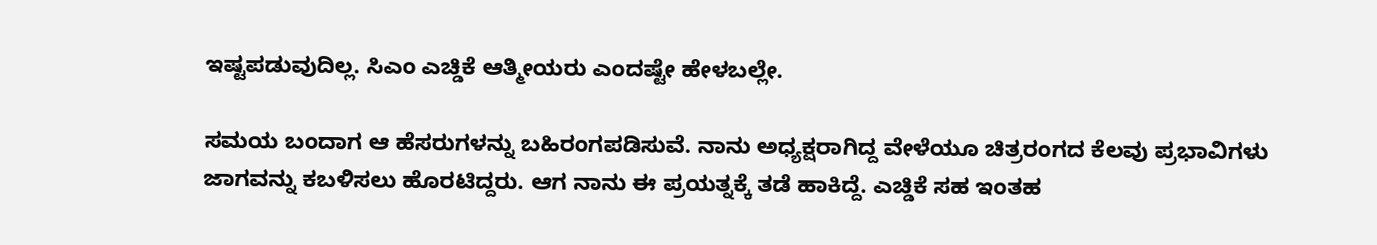ಇಷ್ಟಪಡುವುದಿಲ್ಲ. ಸಿಎಂ ಎಚ್ಡಿಕೆ ಆತ್ಮೀಯರು ಎಂದಷ್ಟೇ ಹೇಳಬಲ್ಲೇ.

ಸಮಯ ಬಂದಾಗ ಆ ಹೆಸರುಗಳನ್ನು ಬಹಿರಂಗಪಡಿಸುವೆ. ನಾನು ಅಧ್ಯಕ್ಷರಾಗಿದ್ದ ವೇಳೆಯೂ ಚಿತ್ರರಂಗದ ಕೆಲವು ಪ್ರಭಾವಿಗಳು ಜಾಗವನ್ನು ಕಬಳಿಸಲು ಹೊರಟಿದ್ದರು. ಆಗ ನಾನು ಈ ಪ್ರಯತ್ನಕ್ಕೆ ತಡೆ ಹಾಕಿದ್ದೆ. ಎಚ್ಡಿಕೆ ಸಹ ಇಂತಹ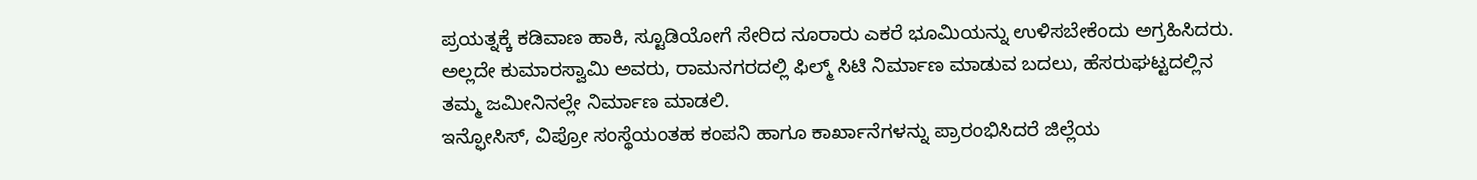ಪ್ರಯತ್ನಕ್ಕೆ ಕಡಿವಾಣ ಹಾಕಿ, ಸ್ಟೂಡಿಯೋಗೆ ಸೇರಿದ ನೂರಾರು ಎಕರೆ ಭೂಮಿಯನ್ನು ಉಳಿಸಬೇಕೆಂದು ಅಗ್ರಹಿಸಿದರು.
ಅಲ್ಲದೇ ಕುಮಾರಸ್ವಾಮಿ ಅವರು, ರಾಮನಗರದಲ್ಲಿ ಫಿಲ್ಮ್ ಸಿಟಿ ನಿರ್ಮಾಣ ಮಾಡುವ ಬದಲು, ಹೆಸರುಘಟ್ಟದಲ್ಲಿನ ತಮ್ಮ ಜಮೀನಿನಲ್ಲೇ ನಿರ್ಮಾಣ ಮಾಡಲಿ.
ಇನ್ಫೋಸಿಸ್, ವಿಪ್ರೋ ಸಂಸ್ಥೆಯಂತಹ ಕಂಪನಿ ಹಾಗೂ ಕಾರ್ಖಾನೆಗಳನ್ನು ಪ್ರಾರಂಭಿಸಿದರೆ ಜಿಲ್ಲೆಯ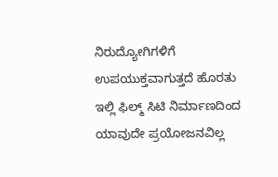ನಿರುದ್ಯೋಗಿಗಳಿಗೆ ಉಪಯುಕ್ತವಾಗುತ್ತದೆ ಹೊರತು ಇಲ್ಲಿ ಫಿಲ್ಮ್ ಸಿಟಿ ನಿರ್ಮಾಣದಿಂದ ಯಾವುದೇ ಪ್ರಯೋಜನವಿಲ್ಲ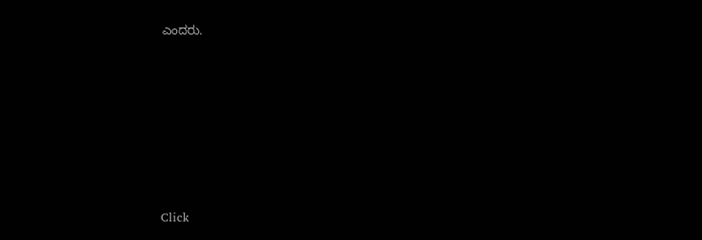ಎಂದರು.












Click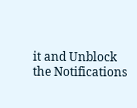it and Unblock the Notifications